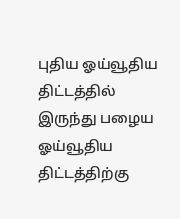புதிய ஓய்வூதிய திட்டத்தில் இருந்து பழைய ஓய்வூதிய திட்டத்திற்கு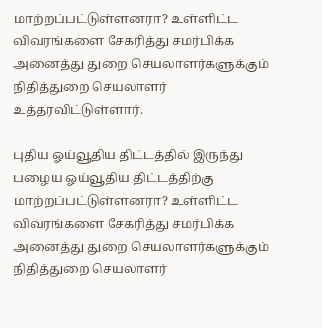மாற்றப்பட்டுள்ளனரா? உள்ளிட்ட விவரங்களை சேகரித்து சமர்பிக்க அனைத்து துறை செயலாளர்களுக்கும் நிதித்துறை செயலாளர் உத்தரவிட்டுள்ளார்.

புதிய ஓய்வூதிய திட்டத்தில் இருந்து பழைய ஓய்வூதிய திட்டத்திற்கு மாற்றப்பட்டுள்ளனரா? உள்ளிட்ட விவரங்களை சேகரித்து சமர்பிக்க அனைத்து துறை செயலாளர்களுக்கும் நிதித்துறை செயலாளர்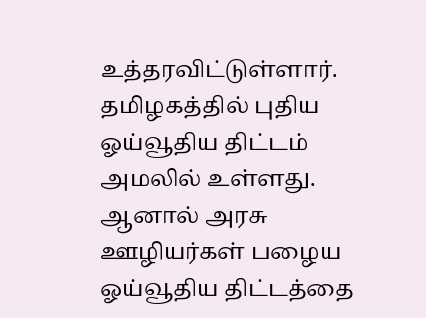உத்தரவிட்டுள்ளார். தமிழகத்தில் புதிய ஓய்வூதிய திட்டம் அமலில் உள்ளது. ஆனால் அரசு ஊழியர்கள் பழைய ஓய்வூதிய திட்டத்தை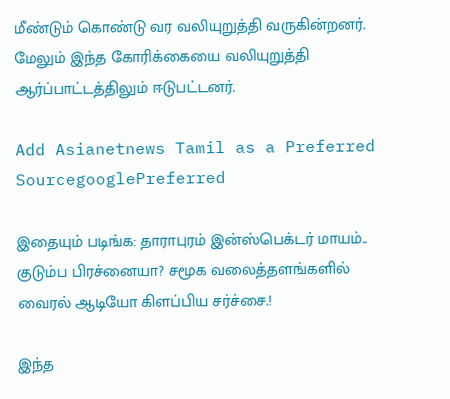மீண்டும் கொண்டு வர வலியுறுத்தி வருகின்றனர். மேலும் இந்த கோரிக்கையை வலியுறுத்தி ஆர்ப்பாட்டத்திலும் ஈடுபட்டனர்.

Add Asianetnews Tamil as a Preferred SourcegooglePreferred

இதையும் படிங்க: தாராபுரம் இன்ஸ்பெக்டர் மாயம்.. குடும்ப பிரச்னையா? சமூக வலைத்தளங்களில் வைரல் ஆடியோ கிளப்பிய சர்ச்சை.!

இந்த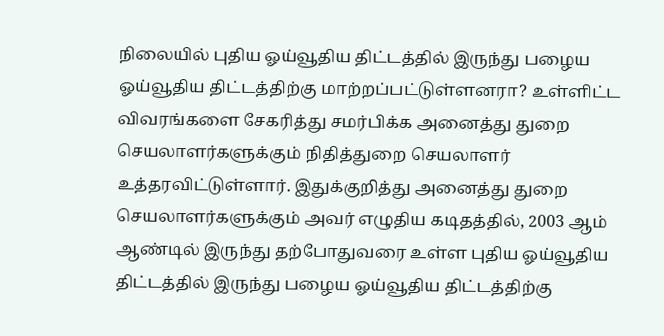நிலையில் புதிய ஓய்வூதிய திட்டத்தில் இருந்து பழைய ஓய்வூதிய திட்டத்திற்கு மாற்றப்பட்டுள்ளனரா? உள்ளிட்ட விவரங்களை சேகரித்து சமர்பிக்க அனைத்து துறை செயலாளர்களுக்கும் நிதித்துறை செயலாளர் உத்தரவிட்டுள்ளார். இதுக்குறித்து அனைத்து துறை செயலாளர்களுக்கும் அவர் எழுதிய கடிதத்தில், 2003 ஆம் ஆண்டில் இருந்து தற்போதுவரை உள்ள புதிய ஓய்வூதிய திட்டத்தில் இருந்து பழைய ஓய்வூதிய திட்டத்திற்கு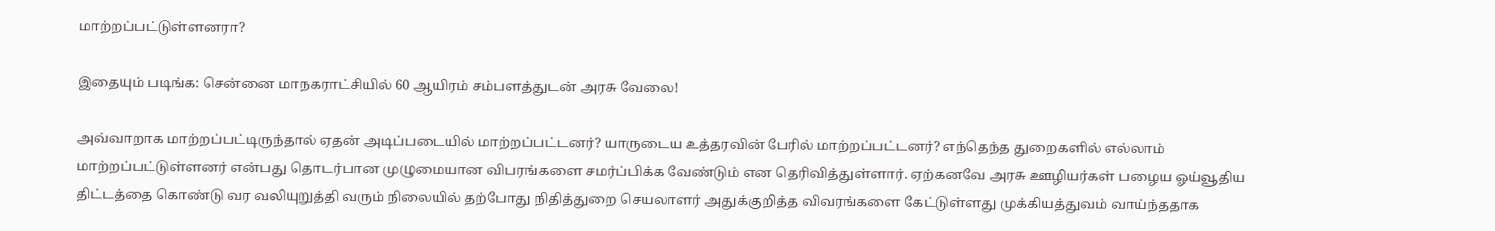மாற்றப்பட்டுள்ளனரா?

இதையும் படிங்க: சென்னை மாநகராட்சியில் 60 ஆயிரம் சம்பளத்துடன் அரசு வேலை!

அவ்வாறாக மாற்றப்பட்டிருந்தால் ஏதன் அடிப்படையில் மாற்றப்பட்டனர்? யாருடைய உத்தரவின் பேரில் மாற்றப்பட்டனர்? எந்தெந்த துறைகளில் எல்லாம் மாற்றப்பட்டுள்ளனர் என்பது தொடர்பான முழுமையான விபரங்களை சமர்ப்பிக்க வேண்டும் என தெரிவித்துள்ளார். ஏற்கனவே அரசு ஊழியர்கள் பழைய ஓய்வூதிய திட்டத்தை கொண்டு வர வலியுறுத்தி வரும் நிலையில் தற்போது நிதித்துறை செயலாளர் அதுக்குறித்த விவரங்களை கேட்டுள்ளது முக்கியத்துவம் வாய்ந்ததாக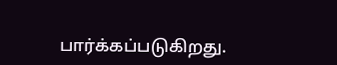பார்க்கப்படுகிறது.